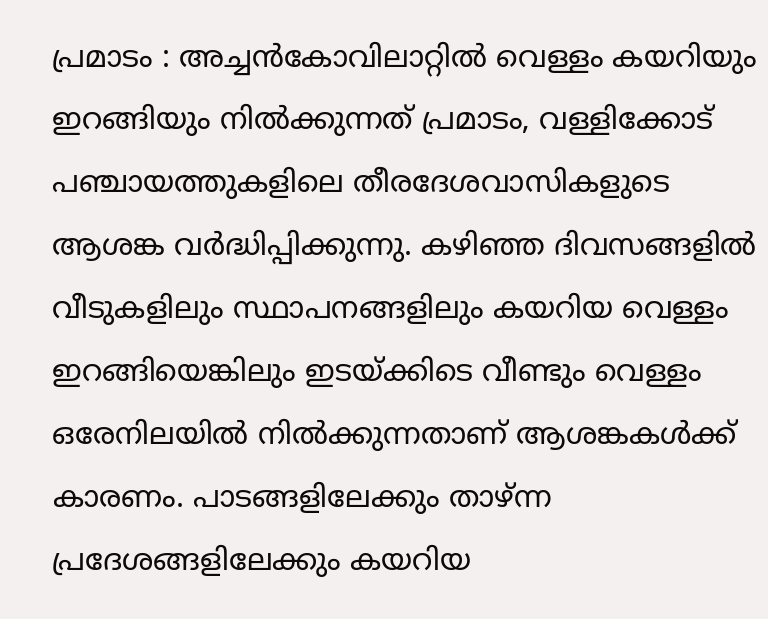പ്രമാടം : അച്ചൻകോവിലാറ്റിൽ വെള്ളം കയറിയും ഇറങ്ങിയും നിൽക്കുന്നത് പ്രമാടം, വള്ളിക്കോട് പഞ്ചായത്തുകളിലെ തീരദേശവാസികളുടെ ആശങ്ക വർദ്ധിപ്പിക്കുന്നു. കഴിഞ്ഞ ദിവസങ്ങളിൽ വീടുകളിലും സ്ഥാപനങ്ങളിലും കയറിയ വെള്ളം ഇറങ്ങിയെങ്കിലും ഇടയ്ക്കിടെ വീണ്ടും വെള്ളം ഒരേനിലയിൽ നിൽക്കുന്നതാണ് ആശങ്കകൾക്ക് കാരണം. പാടങ്ങളിലേക്കും താഴ്ന്ന പ്രദേശങ്ങളിലേക്കും കയറിയ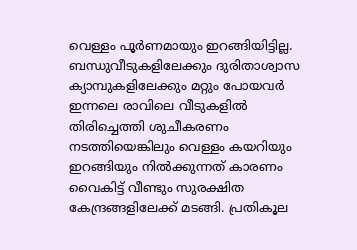വെള്ളം പൂർണമായും ഇറങ്ങിയിട്ടില്ല. ബന്ധുവീടുകളിലേക്കും ദുരിതാശ്വാസ ക്യാമ്പുകളിലേക്കും മറ്റും പോയവർ ഇന്നലെ രാവിലെ വീടുകളിൽ തിരിച്ചെത്തി ശുചീകരണം നടത്തിയെങ്കിലും വെള്ളം കയറിയും ഇറങ്ങിയും നിൽക്കുന്നത് കാരണം വൈകിട്ട് വീണ്ടും സുരക്ഷിത കേന്ദ്രങ്ങളിലേക്ക് മടങ്ങി. പ്രതികൂല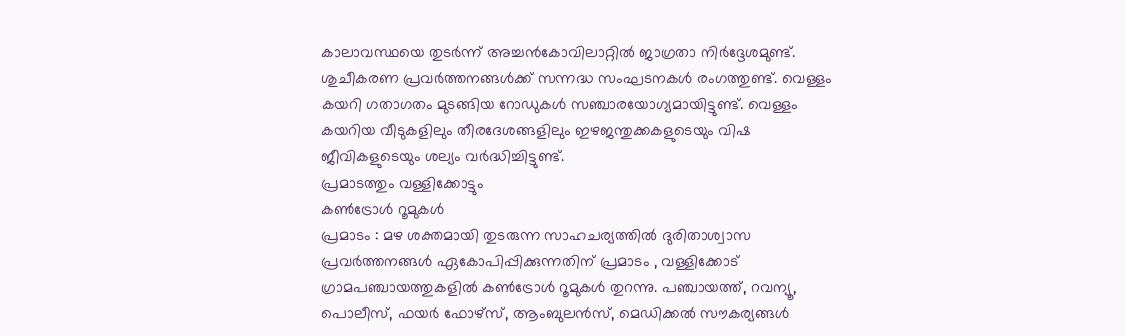കാലാവസ്ഥയെ തുടർന്ന് അച്ചൻകോവിലാറ്റിൽ ജാഗ്രതാ നിർദ്ദേശമുണ്ട്. ശുചീകരണ പ്രവർത്തനങ്ങൾക്ക് സന്നദ്ധ സംഘടനകൾ രംഗത്തുണ്ട്. വെള്ളം കയറി ഗതാഗതം മുടങ്ങിയ റോഡുകൾ സഞ്ചാരയോഗ്യമായിട്ടുണ്ട്. വെള്ളം കയറിയ വീടുകളിലും തീരദേശങ്ങളിലും ഇഴജന്തുക്കകളുടെയും വിഷ ജീവികളുടെയും ശല്യം വർദ്ധിച്ചിട്ടുണ്ട്.
പ്രമാടത്തും വള്ളിക്കോട്ടും
കൺട്രോൾ റൂമുകൾ
പ്രമാടം : മഴ ശക്തമായി തുടരുന്ന സാഹചര്യത്തിൽ ദുരിതാശ്വാസ പ്രവർത്തനങ്ങൾ ഏകോപിപ്പിക്കുന്നതിന് പ്രമാടം , വള്ളിക്കോട് ഗ്രാമപഞ്ചായത്തുകളിൽ കൺട്രോൾ റൂമുകൾ തുറന്നു. പഞ്ചായത്ത്, റവന്യൂ, പൊലീസ്, ഫയർ ഫോഴ്സ്, ആംബുലൻസ്, മെഡിക്കൽ സൗകര്യങ്ങൾ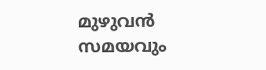മുഴുവൻ സമയവും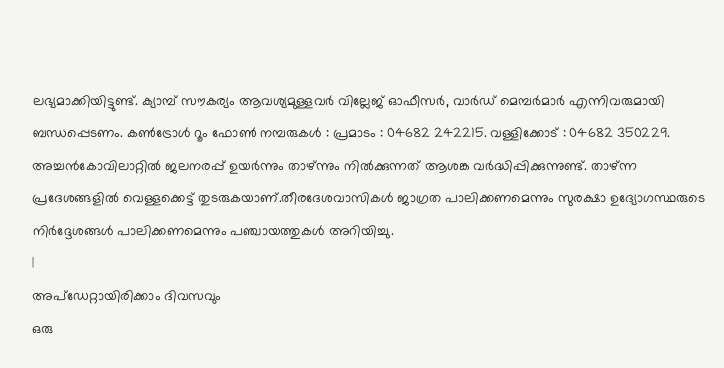ലഭ്യമാക്കിയിട്ടുണ്ട്. ക്യാമ്പ് സൗകര്യം ആവശ്യമുള്ളവർ വില്ലേജ് ഓഫീസർ, വാർഡ് മെമ്പർമാർ എന്നിവരുമായി ബന്ധപ്പെടണം. കൺട്രോൾ റൂം ഫോൺ നമ്പരുകൾ : പ്രമാടം : 04682 242215. വള്ളിക്കോട് : 04682 350229. അച്ചൻകോവിലാറ്റിൽ ജലനരപ്പ് ഉയർന്നും താഴ്ന്നും നിൽക്കുന്നത് ആശങ്ക വർദ്ധിപ്പിക്കുന്നുണ്ട്. താഴ്ന്ന പ്രദേശങ്ങളിൽ വെള്ളക്കെട്ട് തുടരുകയാണ്.തീരദേശവാസികൾ ജാഗ്രത പാലിക്കണമെന്നും സുരക്ഷാ ഉദ്യോഗസ്ഥരുടെ നിർദ്ദേശങ്ങൾ പാലിക്കണമെന്നും പഞ്ചായത്തുകൾ അറിയിച്ചു.
|
അപ്ഡേറ്റായിരിക്കാം ദിവസവും
ഒരു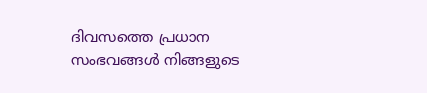ദിവസത്തെ പ്രധാന സംഭവങ്ങൾ നിങ്ങളുടെ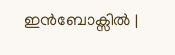ഇൻബോക്സിൽ |